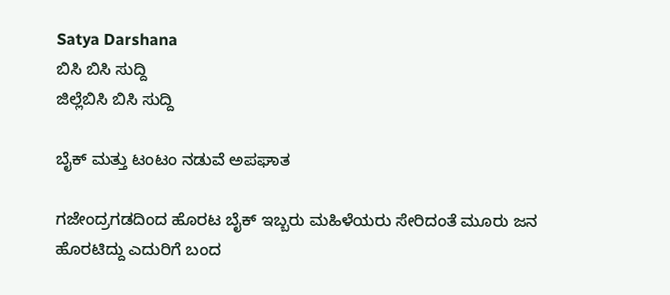Satya Darshana
ಬಿಸಿ ಬಿಸಿ ಸುದ್ದಿ
ಜಿಲ್ಲೆಬಿಸಿ ಬಿಸಿ ಸುದ್ದಿ

ಬೈಕ್ ಮತ್ತು ಟಂಟಂ ನಡುವೆ ಅಪಘಾತ

ಗಜೇಂದ್ರಗಡದಿಂದ ಹೊರಟ ಬೈಕ್ ಇಬ್ಬರು ಮಹಿಳೆಯರು ಸೇರಿದಂತೆ ಮೂರು ಜನ ಹೊರಟಿದ್ದು ಎದುರಿಗೆ ಬಂದ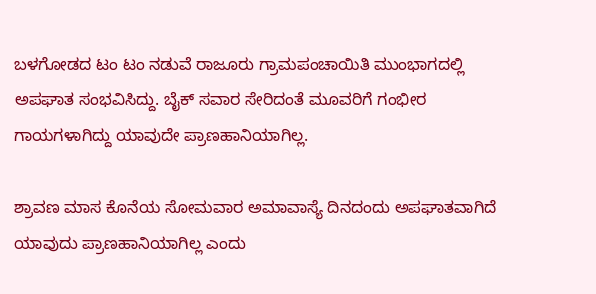ಬಳಗೋಡದ ಟಂ ಟಂ ನಡುವೆ ರಾಜೂರು ಗ್ರಾಮಪಂಚಾಯಿತಿ ಮುಂಭಾಗದಲ್ಲಿ ಅಪಘಾತ ಸಂಭವಿಸಿದ್ದು. ಬೈಕ್ ಸವಾರ ಸೇರಿದಂತೆ ಮೂವರಿಗೆ ಗಂಭೀರ ಗಾಯಗಳಾಗಿದ್ದು ಯಾವುದೇ ಪ್ರಾಣಹಾನಿಯಾಗಿಲ್ಲ.

ಶ್ರಾವಣ ಮಾಸ ಕೊನೆಯ ಸೋಮವಾರ ಅಮಾವಾಸ್ಯೆ ದಿನದಂದು ಅಪಘಾತವಾಗಿದೆ ಯಾವುದು ಪ್ರಾಣಹಾನಿಯಾಗಿಲ್ಲ ಎಂದು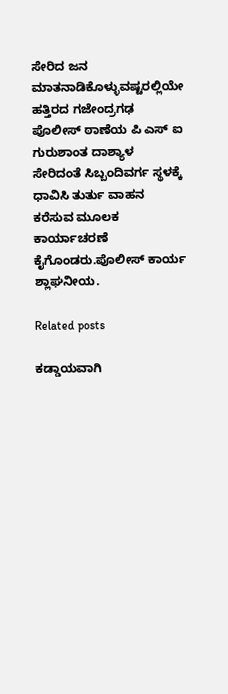ಸೇರಿದ ಜನ ಮಾತನಾಡಿಕೊಳ್ಳುವಷ್ಟರಲ್ಲಿಯೇ ಹತ್ತಿರದ ಗಜೇಂದ್ರಗಢ ಪೊಲೀಸ್ ಠಾಣೆಯ ಪಿ ಎಸ್ ಐ ಗುರುಶಾಂತ ದಾಶ್ಯಾಳ ಸೇರಿದಂತೆ ಸಿಬ್ಬಂದಿವರ್ಗ ಸ್ಥಳಕ್ಕೆ ಧಾವಿಸಿ ತುರ್ತು ವಾಹನ ಕರೆಸುವ ಮೂಲಕ ಕಾರ್ಯಾಚರಣೆ ಕೈಗೊಂಡರು.ಪೊಲೀಸ್ ಕಾರ್ಯ ಶ್ಲಾಘನೀಯ.

Related posts

ಕಡ್ಡಾಯವಾಗಿ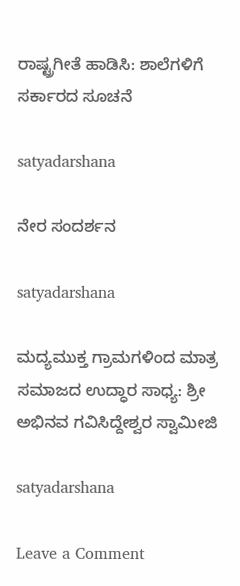ರಾಷ್ಟ್ರಗೀತೆ ಹಾಡಿಸಿ: ಶಾಲೆಗಳಿಗೆ ಸರ್ಕಾರದ ಸೂಚನೆ

satyadarshana

ನೇರ ಸಂದರ್ಶನ

satyadarshana

ಮದ್ಯಮುಕ್ತ ಗ್ರಾಮಗಳಿಂದ ಮಾತ್ರ ಸಮಾಜದ ಉದ್ಧಾರ ಸಾಧ್ಯ: ಶ್ರೀ ಅಭಿನವ ಗವಿಸಿದ್ದೇಶ್ವರ ಸ್ವಾಮೀಜಿ

satyadarshana

Leave a Comment